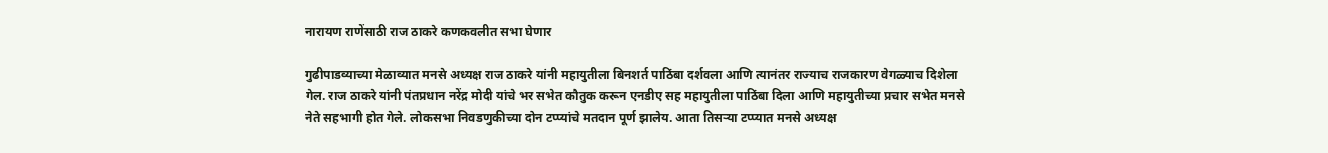नारायण राणेंसाठी राज ठाकरे कणकवलीत सभा घेणार

गुढीपाडव्याच्या मेळाव्यात मनसे अध्यक्ष राज ठाकरे यांनी महायुतीला बिनशर्त पाठिंबा दर्शवला आणि त्यानंतर राज्याच राजकारण वेगळ्याच दिशेला गेल. राज ठाकरे यांनी पंतप्रधान नरेंद्र मोदी यांचे भर सभेत कौतुक करून एनडीए सह महायुतीला पाठिंबा दिला आणि महायुतीच्या प्रचार सभेत मनसे नेते सहभागी होत गेले. लोकसभा निवडणुकीच्या दोन टप्प्यांचे मतदान पूर्ण झालेय. आता तिसऱ्या टप्प्यात मनसे अध्यक्ष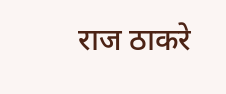राज ठाकरे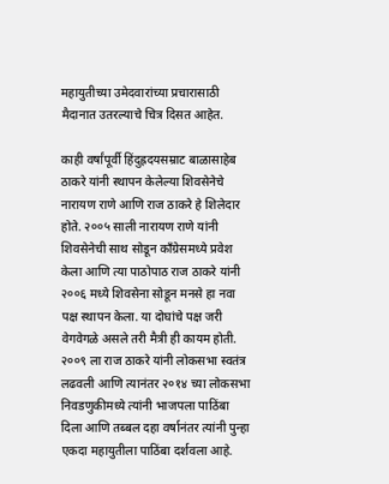महायुतीच्या उमेदवारांच्या प्रचारासाठी मैदानात उतरल्याचे चित्र दिसत आहेत.

काही वर्षांपूर्वी हिंदुह्रदयसम्राट बाळासाहेब ठाकरे यांनी स्थापन केलेल्या शिवसेनेचे नारायण राणे आणि राज ठाकरे हे शिलेदार होते. २००५ साली नारायण राणे यांनी शिवसेनेची साथ सोडून काँग्रेसमध्ये प्रवेश केला आणि त्या पाठोपाठ राज ठाकरे यांनी २००६ मध्ये शिवसेना सोडून मनसे हा नवा पक्ष स्थापन केला. या दोघांचे पक्ष जरी वेगवेगळे असले तरी मैत्री ही कायम होती. २००९ ला राज ठाकरे यांनी लोकसभा स्वतंत्र लढवली आणि त्यानंतर २०१४ च्या लोकसभा निवडणुकीमध्ये त्यांनी भाजपला पाठिंबा दिला आणि तब्बल दहा वर्षानंतर त्यांनी पुन्हा एकदा महायुतीला पाठिंबा दर्शवला आहे.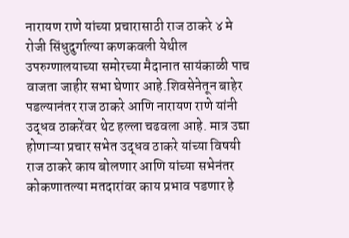नारायण राणे यांच्या प्रचारासाठी राज ठाकरे ४ मे रोजी सिंधुदुर्गाल्या कणकवली येथील उपरुग्णालयाच्या समोरच्या मैदानात सायंकाळी पाच वाजता जाहीर सभा घेणार आहे.शिवसेनेतून बाहेर पडल्यानंतर राज ठाकरे आणि नारायण राणे यांनी उद्धव ठाकरेंवर थेट हल्ला चढवला आहे. मात्र उद्या होणाऱ्या प्रचार सभेत उद्धव ठाकरे यांच्या विषयी राज ठाकरे काय बोलणार आणि यांच्या सभेनंतर कोकणातल्या मतदारांवर काय प्रभाव पडणार हे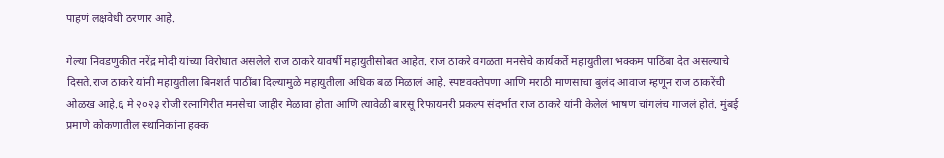पाहणं लक्षवेधी ठरणार आहे.

गेल्या निवडणुकीत नरेंद्र मोदी यांच्या विरोधात असलेले राज ठाकरे यावर्षी महायुतीसोबत आहेत. राज ठाकरे वगळता मनसेचे कार्यकर्ते महायुतीला भक्कम पाठिंबा देत असल्याचे दिसते.राज ठाकरे यांनी महायुतीला बिनशर्त पाठींबा दिल्यामुळे महायुतीला अधिक बळ मिळालं आहे. स्पष्टवक्तेपणा आणि मराठी माणसाचा बुलंद आवाज म्हणून राज ठाकरेंची ओळख आहे.६ मे २०२३ रोजी रत्नागिरीत मनसेचा जाहीर मेळावा होता आणि त्यावेळी बारसू रिफायनरी प्रकल्प संदर्भात राज ठाकरे यांनी केलेलं भाषण चांगलंच गाजलं होतं. मुंबई प्रमाणे कोकणातील स्थानिकांना हक्क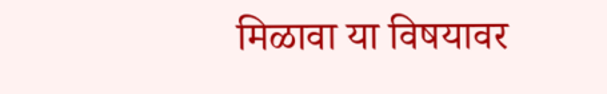मिळावा या विषयावर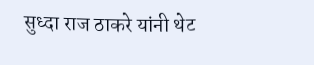सुध्दा राज ठाकरे यांनी थेट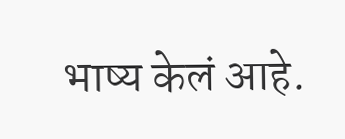भाष्य केलं आहे.